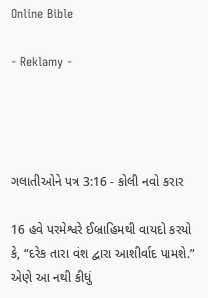Online Bible

- Reklamy -




ગલાતીઓને પત્ર 3:16 - કોલી નવો કરાર

16 હવે પરમેશ્વરે ઈબ્રાહિમથી વાયદો કરયો કે, “દરેક તારા વંશ દ્વારા આશીર્વાદ પામશે.” એણે આ નથી કીધું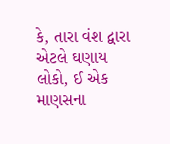કે, તારા વંશ દ્વારા એટલે ઘણાય લોકો, ઈ એક માણસના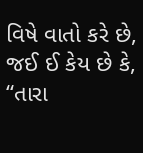વિષે વાતો કરે છે, જઈ ઈ કેય છે કે, “તારા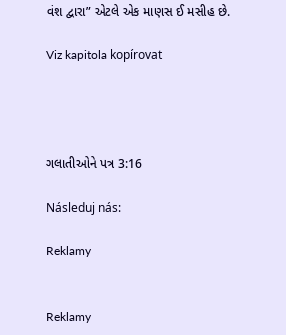વંશ દ્વારા” એટલે એક માણસ ઈ મસીહ છે.

Viz kapitola kopírovat




ગલાતીઓને પત્ર 3:16

Následuj nás:

Reklamy


Reklamy